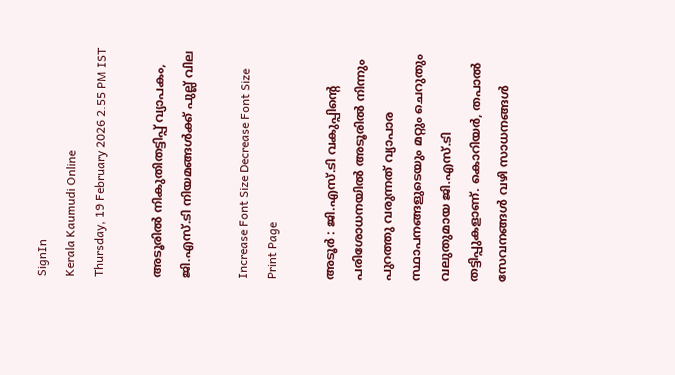SignIn
Kerala Kaumudi Online
Thursday, 19 February 2026 2.55 PM IST

അടൂരിൽ നികുതിതട്ടിപ്പ് വ്യാപകം, ജി.എസ്.ടി നിയമങ്ങൾക്ക് പുല്ല് വില

Increase Font Size Decrease Font Size Print Page

അടൂർ : ജി.എസ്.ടി വകുപ്പിന്റെ പരിശോധനയിൽ അടൂരിൽ നിന്നും പുറത്തു വരുന്നത് വ്യാപാര സ്ഥാപനങ്ങളുടെയും മറ്റും ചെറുതും വലുതുമായ ജി.എസ്.ടി തട്ടിപ്പുകളാണ്. കൊറിയർ, തപാൽ സേവനങ്ങൾ വഴി സാധനങ്ങൾ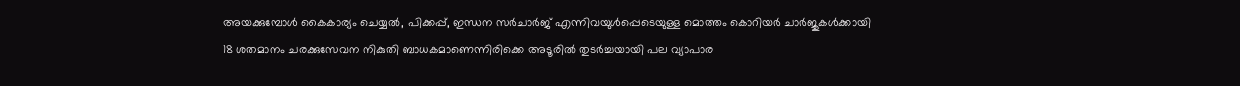അയക്കുമ്പോൾ കൈകാര്യം ചെയ്യൽ, പിക്കപ്പ്, ഇന്ധന സർചാർജ് എന്നിവയുൾപ്പെടെയുള്ള മൊത്തം കൊറിയർ ചാർജുകൾക്കായി 18 ശതമാനം ചരക്കുസേവന നികുതി ബാധകമാണെന്നിരിക്കെ അടൂരിൽ തുടർച്ചയായി പല വ്യാപാര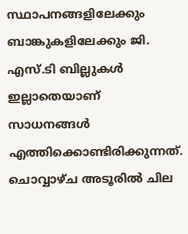സ്ഥാപനങ്ങളിലേക്കും ബാങ്കുകളിലേക്കും ജി. എസ്.ടി ബില്ലുകൾ ഇല്ലാതെയാണ് സാധനങ്ങൾ എത്തിക്കൊണ്ടിരിക്കുന്നത്. ചൊവ്വാഴ്ച അടൂരിൽ ചില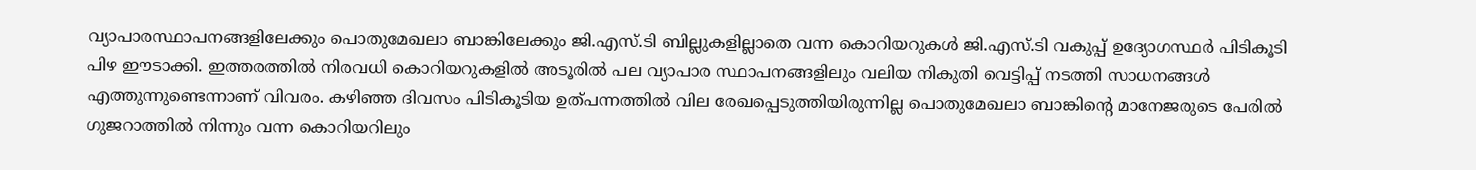വ്യാപാരസ്ഥാപനങ്ങളിലേക്കും പൊതുമേഖലാ ബാങ്കിലേക്കും ജി.എസ്.ടി ബില്ലുകളില്ലാതെ വന്ന കൊറിയറുകൾ ജി.എസ്.ടി വകുപ്പ് ഉദ്യോഗസ്ഥർ പിടികൂടി പിഴ ഈടാക്കി. ഇത്തരത്തിൽ നിരവധി കൊറിയറുകളിൽ അടൂരിൽ പല വ്യാപാര സ്ഥാപനങ്ങളിലും വലിയ നികുതി വെട്ടിപ്പ് നടത്തി സാധനങ്ങൾ എത്തുന്നുണ്ടെന്നാണ് വിവരം. കഴിഞ്ഞ ദിവസം പിടികൂടിയ ഉത്പന്നത്തിൽ വില രേഖപ്പെടുത്തിയിരുന്നില്ല പൊതുമേഖലാ ബാങ്കിന്റെ മാനേജരുടെ പേരിൽ ഗുജറാത്തിൽ നിന്നും വന്ന കൊറിയറിലും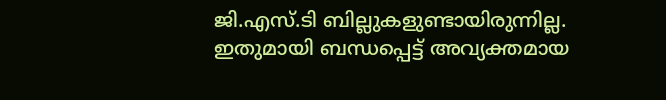ജി.എസ്.ടി ബില്ലുകളുണ്ടായിരുന്നില്ല. ഇതുമായി ബന്ധപ്പെട്ട് അവ്യക്തമായ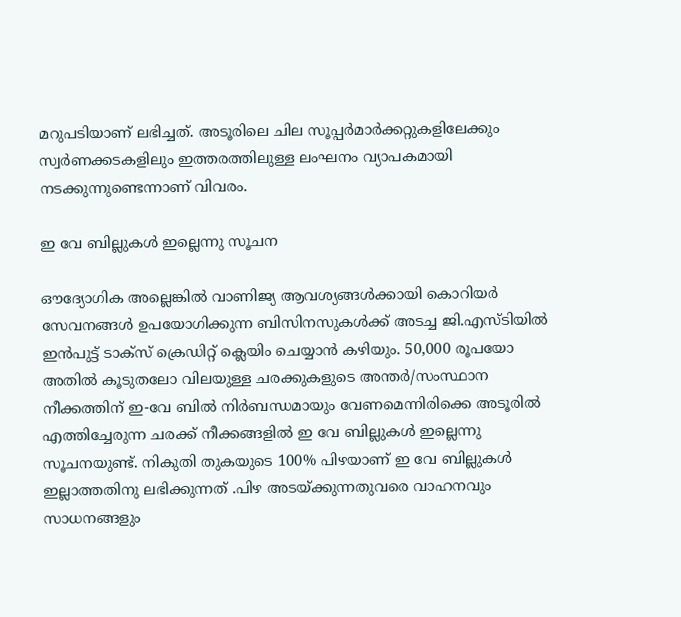മറുപടിയാണ് ലഭിച്ചത്. അടൂരിലെ ചില സൂപ്പർമാർക്കറ്റുകളിലേക്കും സ്വർണക്കടകളിലും ഇത്തരത്തിലുള്ള ലംഘനം വ്യാപകമായി നടക്കുന്നുണ്ടെന്നാണ് വിവരം.

ഇ വേ ബില്ലുകൾ ഇല്ലെന്നു സൂചന

ഔദ്യോഗിക അല്ലെങ്കിൽ വാണിജ്യ ആവശ്യങ്ങൾക്കായി കൊറിയർ സേവനങ്ങൾ ഉപയോഗിക്കുന്ന ബിസിനസുകൾക്ക് അടച്ച ജി.എസ്ടിയിൽ ഇൻപുട്ട് ടാക്സ് ക്രെഡിറ്റ് ക്ലെയിം ചെയ്യാൻ കഴിയും. 50,000 രൂപയോ അതിൽ കൂടുതലോ വിലയുള്ള ചരക്കുകളുടെ അന്തർ/സംസ്ഥാന നീക്കത്തിന് ഇ-വേ ബിൽ നിർബന്ധമായും വേണമെന്നിരിക്കെ അടൂരിൽ എത്തിച്ചേരുന്ന ചരക്ക് നീക്കങ്ങളിൽ ഇ വേ ബില്ലുകൾ ഇല്ലെന്നു സൂചനയുണ്ട്. നികുതി തുകയുടെ 100% പിഴയാണ് ഇ വേ ബില്ലുകൾ ഇല്ലാത്തതിനു ലഭിക്കുന്നത് .പിഴ അടയ്ക്കുന്നതുവരെ വാഹനവും സാധനങ്ങളും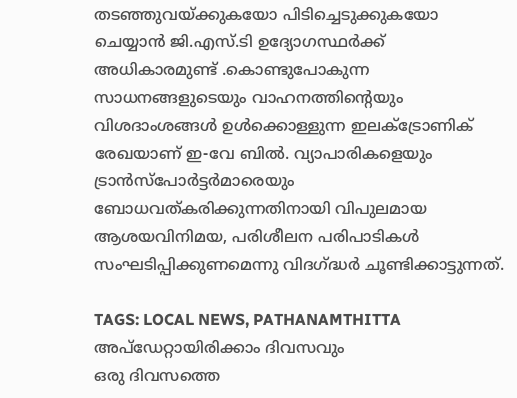തടഞ്ഞുവയ്ക്കുകയോ പിടിച്ചെടുക്കുകയോ ചെയ്യാൻ ജി.എസ്.ടി ഉദ്യോഗസ്ഥർക്ക് അധികാരമുണ്ട് .കൊണ്ടുപോകുന്ന സാധനങ്ങളുടെയും വാഹനത്തിന്റെയും വിശദാംശങ്ങൾ ഉൾക്കൊള്ളുന്ന ഇലക്ട്രോണിക് രേഖയാണ് ഇ-വേ ബിൽ. വ്യാപാരികളെയും ട്രാൻസ്‌പോർട്ടർമാരെയും ബോധവത്കരിക്കുന്നതിനായി വിപുലമായ ആശയവിനിമയ, പരിശീലന പരിപാടികൾ സംഘടിപ്പിക്കുണമെന്നു വിദഗ്‌ദ്ധർ ചൂണ്ടിക്കാട്ടുന്നത്.

TAGS: LOCAL NEWS, PATHANAMTHITTA
അപ്ഡേറ്റായിരിക്കാം ദിവസവും
ഒരു ദിവസത്തെ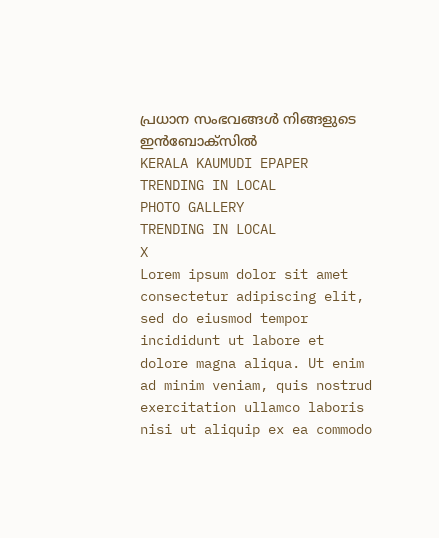പ്രധാന സംഭവങ്ങൾ നിങ്ങളുടെ ഇൻബോക്സിൽ
KERALA KAUMUDI EPAPER
TRENDING IN LOCAL
PHOTO GALLERY
TRENDING IN LOCAL
X
Lorem ipsum dolor sit amet
consectetur adipiscing elit, sed do eiusmod tempor incididunt ut labore et dolore magna aliqua. Ut enim ad minim veniam, quis nostrud exercitation ullamco laboris nisi ut aliquip ex ea commodo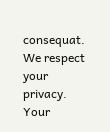consequat.
We respect your privacy. Your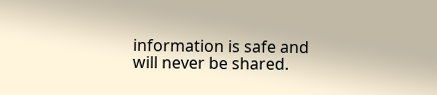information is safe and will never be shared.